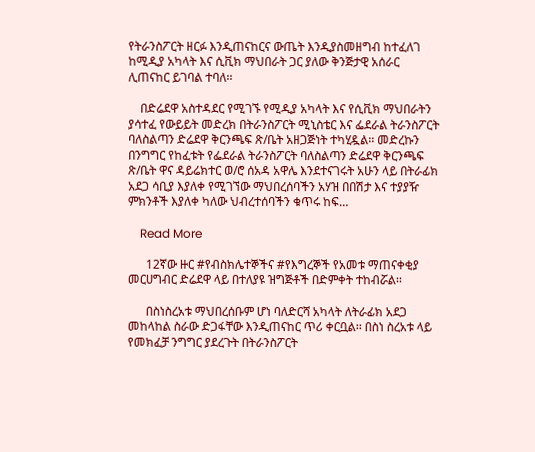የትራንስፖርት ዘርፉ እንዲጠናከርና ውጤት እንዲያስመዘግብ ከተፈለገ ከሚዲያ አካላት እና ሲቪክ ማህበራት ጋር ያለው ቅንጅታዊ አሰራር ሊጠናከር ይገባል ተባለ፡፡

    በድሬደዋ አስተዳደር የሚገኙ የሚዲያ አካላት እና የሲቪክ ማህበራትን ያሳተፈ የውይይት መድረክ በትራንስፖርት ሚኒስቴር እና ፌደራል ትራንስፖርት ባለስልጣን ድሬደዋ ቅርንጫፍ ጽ/ቤት አዘጋጅነት ተካሂዷል፡፡ መድረኩን በንግግር የከፈቱት የፌደራል ትራንስፖርት ባለስልጣን ድሬደዋ ቅርንጫፍ ጽ/ቤት ዋና ዳይሬክተር ወ/ሮ ሰአዳ አዋሌ እንደተናገሩት አሁን ላይ በትራፊክ አደጋ ሳቢያ እያለቀ የሚገኘው ማህበረሰባችን አሃዝ በበሽታ እና ተያያዥ ምክንቶች እያለቀ ካለው ህብረተሰባችን ቁጥሩ ከፍ…

    Read More

      12ኛው ዙር #የብስክሌተኞችና #የእግረኞች የአመቱ ማጠናቀቂያ መርሀግብር ድሬደዋ ላይ በተለያዩ ዝግጅቶች በድምቀት ተከብሯል፡፡

      በስነስረአቱ ማህበረሰቡም ሆነ ባለድርሻ አካላት ለትራፊክ አደጋ መከላከል ስራው ድጋፋቸው እንዲጠናከር ጥሪ ቀርቧል፡፡ በስነ ስረአቱ ላይ የመክፈቻ ንግግር ያደረጉት በትራንስፖርት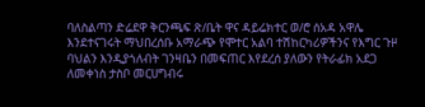ባለስልጣን ድሬደዋ ቅርንጫፍ ጽ/ቤት ዋና ዳይሬክተር ወ/ሮ ሰአዳ አዋሌ እንደተናገሩት ማህበረሰቡ አማራጭ የሞተር አልባ ተሽከርካሪዎችንና የእግር ጉዞ ባህልን እንዲያጎለብት ገንዛቤን በመፍጠር እየደረሰ ያለውን የትራፊክ አደጋ ለመቀነስ ታስቦ መርሀግብሩ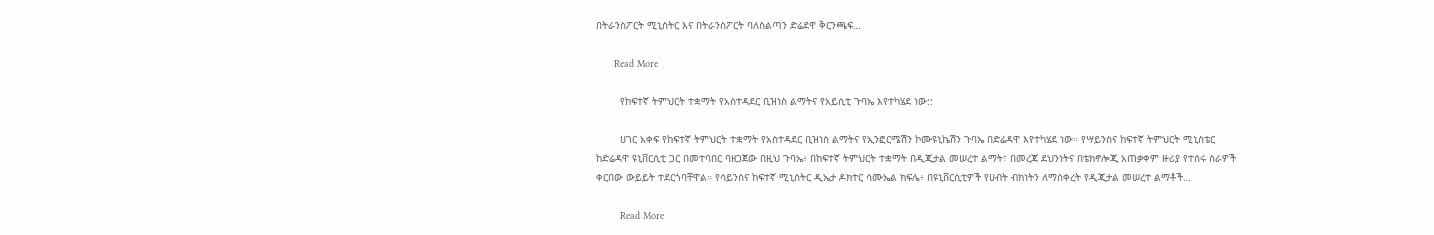በትራንስፖርት ሚኒስትር እና በትራንስፖርት ባለስልጣን ድሬደዋ ቅርንጫፍ…

      Read More

        የከፍተኛ ትምህርት ተቋማት የአስተዳደር ቢዝነስ ልማትና የአይሲቲ ጉባኤ እየተካሄደ ነው::

        ሀገር አቀፍ የከፍተኛ ትምህርት ተቋማት የአስተዳደር ቢዝነስ ልማትና የኢንፎርሜሽን ኮሙዩኒኬሽን ጉባኤ በድሬዳዋ እየተካሄደ ነው። የሣይንስና ከፍተኛ ትምህርት ሚኒስቴር ከድሬዳዋ ዩኒቨርሲቲ ጋር በመተባበር ባዘጋጀው በዚህ ጉባኤ፥ በከፍተኛ ትምህርት ተቋማት በዲጂታል መሠረተ ልማት፣ በመረጃ ደህንነትና በቴክኖሎጂ አጠቃቀም ዙሪያ የተሰሩ ስራዎች ቀርበው ውይይት ተደርጎባቸዋል። የሳይንስና ከፍተኛ ሚኒስትር ዲኤታ ዶክተር ሳሙኤል ክፍሌ፥ በዩኒቨርሲቲዎች የሀብት ብክነትን ለማስቀረት የዲጂታል መሠረተ ልማቶች…

        Read More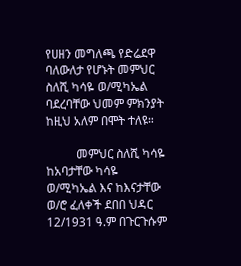የሀዘን መግለጫ የድሬደዋ ባለውለታ የሆኑት መምህር ስለሺ ካሳዬ ወ/ሚካኤል ባደረባቸው ህመም ምክንያት ከዚህ አለም በሞት ተለዩ።

          መምህር ስለሺ ካሳዬ ከአባታቸው ካሳዬ ወ/ሚካኤል እና ከእናታቸው ወ/ሮ ፈለቀች ደበበ ህዳር 12/1931 ዓ.ም በጉርጉሱም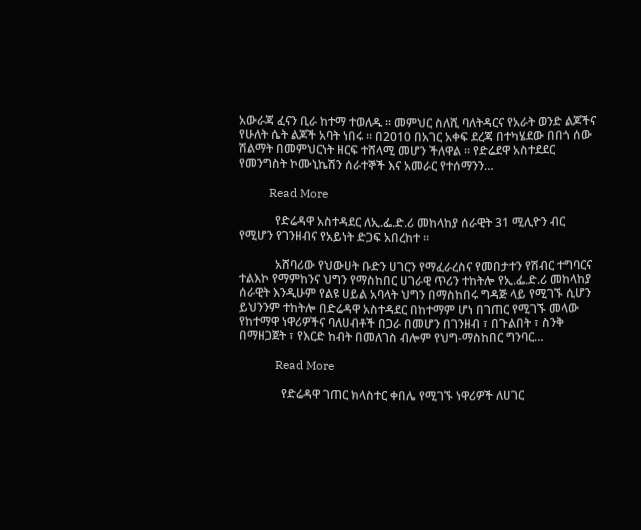አውራጃ ፈናን ቢራ ከተማ ተወለዱ ። መምህር ስለሺ ባለትዳርና የአራት ወንድ ልጆችና የሁለት ሴት ልጆች አባት ነበሩ ። በ2010 በአገር አቀፍ ደረጃ በተካሄደው በበጎ ሰው ሽልማት በመምህርነት ዘርፍ ተሸላሚ መሆን ችለዋል ። የድሬደዋ አስተደደር የመንግስት ኮሙኒኬሽን ሰራተኞች እና አመራር የተሰማንን…

          Read More

            የድሬዳዋ አስተዳደር ለኢ.ፌ.ድ.ሪ መከላከያ ሰራዊት 31 ሚሊዮን ብር የሚሆን የገንዘብና የአይነት ድጋፍ አበረከተ ።

            አሸባሪው የህውሀት ቡድን ሀገርን የማፈራረስና የመበታተን የሽብር ተግባርና ተልእኮ የማምከንና ህግን የማስከበር ሀገራዊ ጥሪን ተከትሎ የኢ.ፌ.ድ.ሪ መከላከያ ሰራዊት እንዲሁም የልዩ ሀይል አባላት ህግን በማስከበሩ ግዳጅ ላይ የሚገኙ ሲሆን ይህንንም ተከትሎ በድሬዳዋ አስተዳደር በከተማም ሆነ በገጠር የሚገኙ መላው የከተማዋ ነዋሪዎችና ባለሀብቶች በጋራ በመሆን በገንዘብ ፣ በጉልበት ፣ ስንቅ በማዘጋጀት ፣ የእርድ ከብት በመለገስ ብሎም የህግ-ማስከበር ግንባር…

            Read More

              የድሬዳዋ ገጠር ክላስተር ቀበሌ የሚገኙ ነዋሪዎች ለሀገር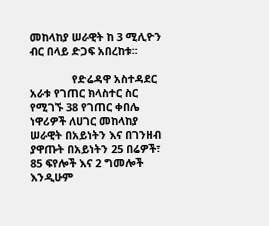መከላከያ ሠራዊት ከ 3 ሚሊዮን ብር በላይ ድጋፍ አበረከቱ፡፡

              የድሬዳዋ አስተዳደር አራቱ የገጠር ክላስተር ስር የሚገኙ 38 የገጠር ቀበሌ ነዋሪዎች ለሀገር መከላከያ ሠራዊት በአይነትን እና በገንዘብ ያዋጡት በአይነትን 25 በሬዎች፣ 85 ፍየሎች እና 2 ግመሎች እንዲሁም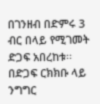በገንዘብ በድምሩ 3 ብር በላይ የሚገመት ድጋፍ አበረከቱ፡፡ በድጋፍ ርክክቡ ላይ ንግግር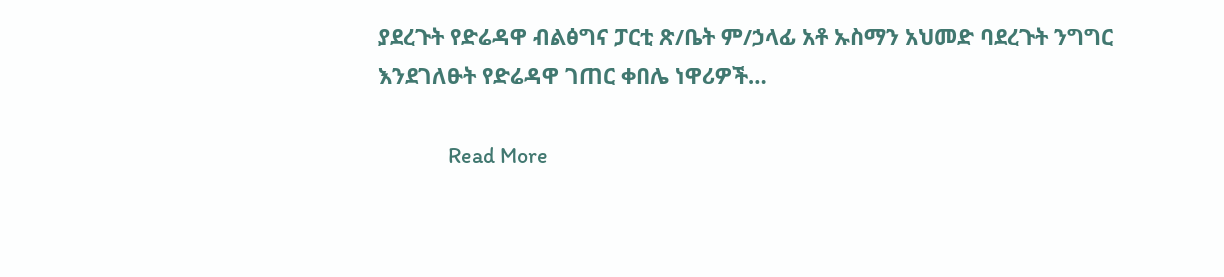ያደረጉት የድሬዳዋ ብልፅግና ፓርቲ ጽ/ቤት ም/ኃላፊ አቶ ኡስማን አህመድ ባደረጉት ንግግር እንደገለፁት የድሬዳዋ ገጠር ቀበሌ ነዋሪዎች…

              Read More